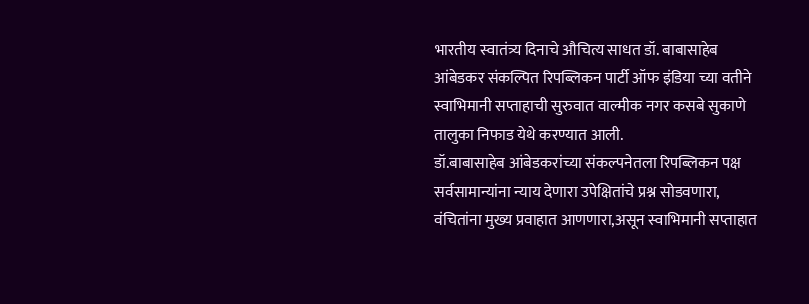भारतीय स्वातंत्र्य दिनाचे औचित्य साधत डॉ. बाबासाहेब आंबेडकर संकल्पित रिपब्लिकन पार्टी ऑफ इंडिया च्या वतीने स्वाभिमानी सप्ताहाची सुरुवात वाल्मीक नगर कसबे सुकाणे तालुका निफाड येथे करण्यात आली.
डॉ.बाबासाहेब आंबेडकरांच्या संकल्पनेतला रिपब्लिकन पक्ष सर्वसामान्यांना न्याय देणारा उपेक्षितांचे प्रश्न सोडवणारा, वंचितांना मुख्य प्रवाहात आणणारा,असून स्वाभिमानी सप्ताहात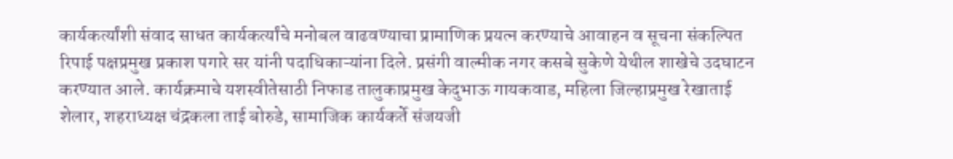कार्यकर्त्यांशी संवाद साधत कार्यकर्त्यांचे मनोबल वाढवण्याचा प्रामाणिक प्रयत्न करण्याचे आवाहन व सूचना संकल्पित रिपाई पक्षप्रमुख प्रकाश पगारे सर यांनी पदाधिकाऱ्यांना दिले. प्रसंगी वाल्मीक नगर कसबे सुकेणे येथील शाखेचे उदघाटन करण्यात आले. कार्यक्रमाचे यशस्वीतेसाठी निफाड तालुकाप्रमुख केदुभाऊ गायकवाड, महिला जिल्हाप्रमुख रेखाताई शेलार, शहराध्यक्ष चंद्रकला ताई बोरुडे, सामाजिक कार्यकर्ते संजयजी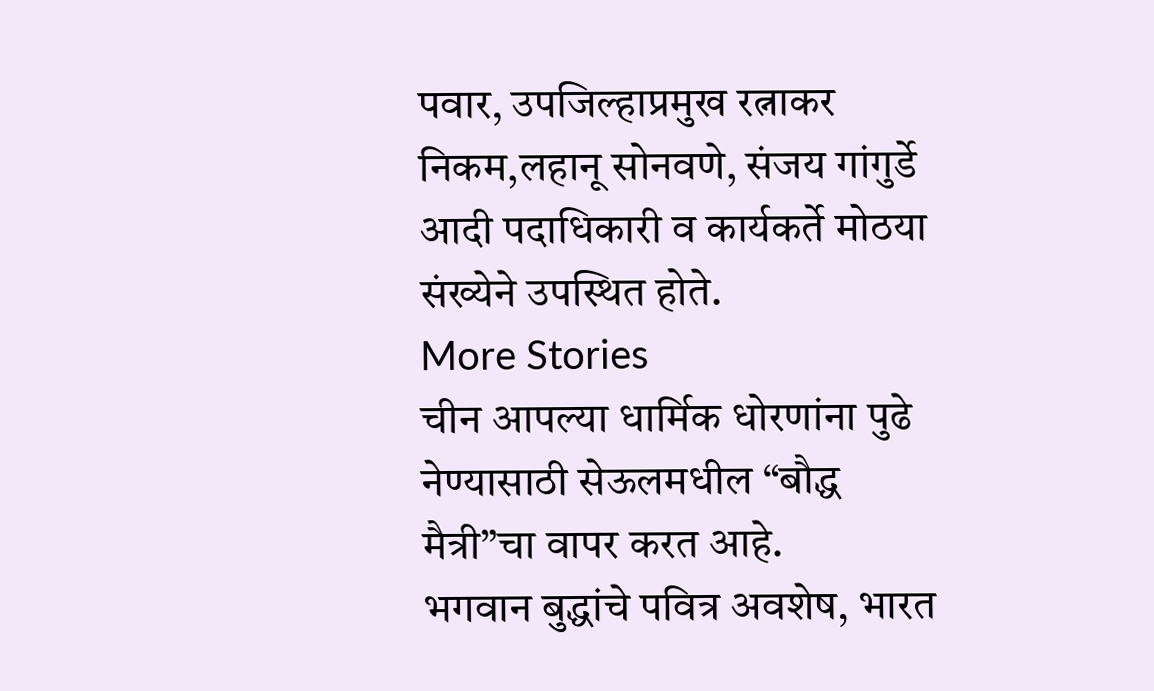पवार, उपजिल्हाप्रमुख रत्नाकर निकम,लहानू सोनवणे, संजय गांगुर्डे आदी पदाधिकारी व कार्यकर्ते मोठया संख्येने उपस्थित होते.
More Stories
चीन आपल्या धार्मिक धोरणांना पुढे नेण्यासाठी सेऊलमधील “बौद्ध मैत्री”चा वापर करत आहे.
भगवान बुद्धांचे पवित्र अवशेष, भारत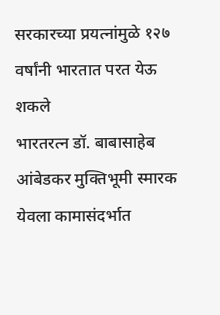सरकारच्या प्रयत्नांमुळे १२७ वर्षांनी भारतात परत येऊ शकले
भारतरत्न डॉ. बाबासाहेब आंबेडकर मुक्तिभूमी स्मारक येवला कामासंदर्भात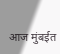आज मुंबईत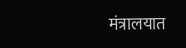मंत्रालयात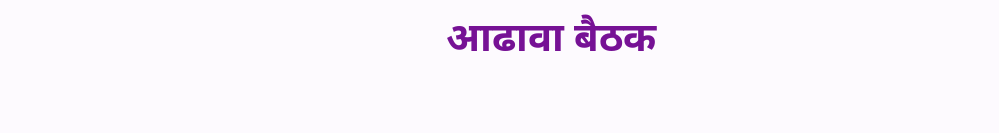आढावा बैठक